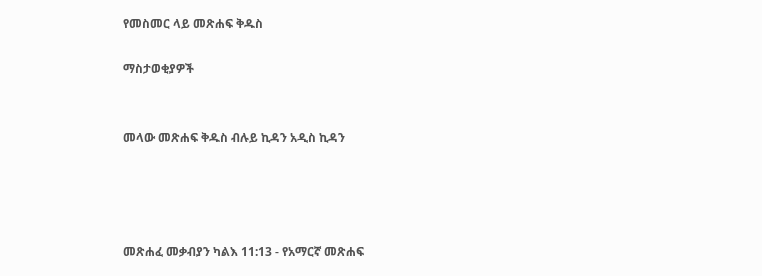የመስመር ላይ መጽሐፍ ቅዱስ

ማስታወቂያዎች


መላው መጽሐፍ ቅዱስ ብሉይ ኪዳን አዲስ ኪዳን




መጽሐፈ መቃብያን ካልእ 11:13 - የአማርኛ መጽሐፍ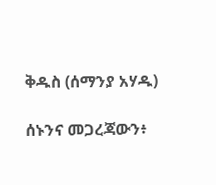ቅዱስ (ሰማንያ አሃዱ)

ሰኑንና መጋረጃውን፥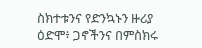ስክተቱንና የድንኳኑን ዙሪያ ዕድሞ፥ ጋኖችንና በምስክሩ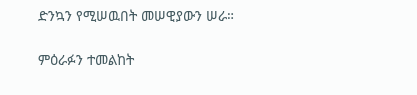ድንኳን የሚሠዉበት መሠዊያውን ሠራ።

ምዕራፉን ተመልከት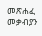መጽሐፈ መቃብያን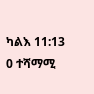ካልእ 11:13
0 ተሻማሚ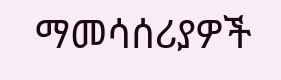ማመሳሰሪያዎች